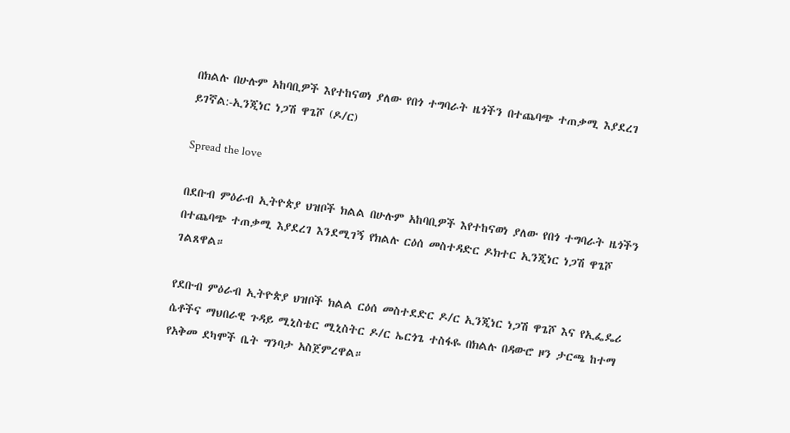በክልሉ በሁሉም አከባቢዎች እየተከናወነ ያለው የበጎ ተግባራት ዜጎችን በተጨባጭ ተጠቃሚ እያደረገ ይገኛል:-ኢንጂነር ነጋሽ ዋጌሾ (ዶ/ር)

Spread the love

በደቡብ ምዕራብ ኢትዮጵያ ህዝቦች ክልል በሁሉም አከባቢዎች እየተከናወነ ያለው የበጎ ተግባራት ዜጎችን በተጨባጭ ተጠቃሚ እያደረገ እንደሚገኝ የክልሉ ርዕሰ መስተዳድር ዶክተር ኢንጂነር ነጋሽ ዋጌሾ ገልጸዋል።

የደቡብ ምዕራብ ኢትዮጵያ ህዝቦች ክልል ርዕሰ መስተደድር ዶ/ር ኢንጂነር ነጋሽ ዋጌሾ እና የኢፌዴሪ ሴቶችና ማህበራዊ ጉዳይ ሚኒስቴር ሚኒስትር ዶ/ር ኤርጎጌ ተስፋዬ በክልሉ በዳውሮ ዞን ታርጫ ከተማ የአቅመ ደካሞች ቤት ግንባታ አስጀምረዋል።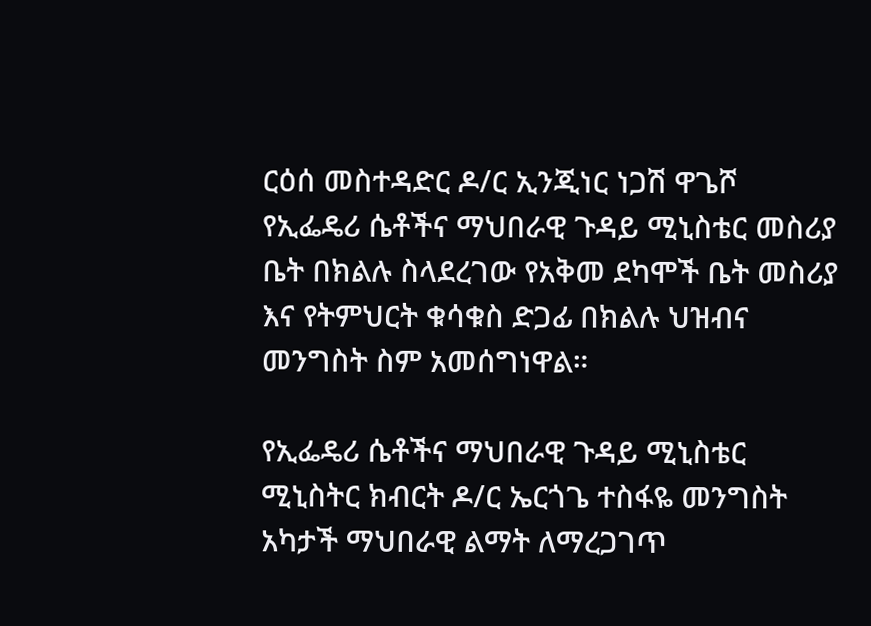ርዕሰ መስተዳድር ዶ/ር ኢንጂነር ነጋሽ ዋጌሾ የኢፌዴሪ ሴቶችና ማህበራዊ ጉዳይ ሚኒስቴር መስሪያ ቤት በክልሉ ስላደረገው የአቅመ ደካሞች ቤት መስሪያ እና የትምህርት ቁሳቁስ ድጋፊ በክልሉ ህዝብና መንግስት ስም አመሰግነዋል።

የኢፌዴሪ ሴቶችና ማህበራዊ ጉዳይ ሚኒስቴር ሚኒስትር ክብርት ዶ/ር ኤርጎጌ ተስፋዬ መንግስት አካታች ማህበራዊ ልማት ለማረጋገጥ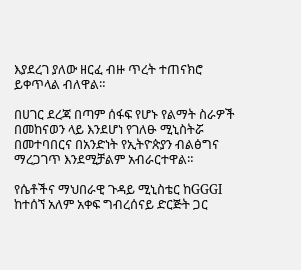እያደረገ ያለው ዘርፈ ብዙ ጥረት ተጠናክሮ ይቀጥላል ብለዋል።

በሀገር ደረጃ በጣም ሰፋፍ የሆኑ የልማት ስራዎች በመከናወን ላይ እንደሆነ የገለፁ ሚኒስትሯ በመተባበርና በአንድነት የኢትዮጵያን ብልፅግና ማረጋገጥ እንደሚቻልም አብራርተዋል።

የሴቶችና ማህበራዊ ጉዳይ ሚኒስቴር ከGGGI ከተሰኘ አለም አቀፍ ግብረሰናይ ድርጅት ጋር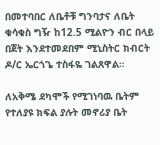በመተባበር ለቤቶቹ ግንባታና ለቤት ቁሳቁስ ግዥ ከ12.5 ሚልዮን ብር በላይ በጀት እንደተመደበም ሚኒስትር ክብርት ዶ/ር ኤርጎጌ ተስፋዬ ገልጸዋል።

ለአቅሜ ደካሞች የሚገነባዉ ቤትም የተለያዩ ክፍል ያሉት መኖሪያ ቤት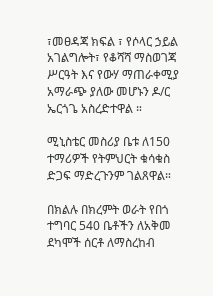፣መፀዳጃ ክፍል ፣ የሶላር ኃይል አገልግሎት፣ የቆሻሻ ማስወገጃ ሥርዓት እና የውሃ ማጠራቀሚያ አማራጭ ያለው መሆኑን ዶ/ር ኤርጎጌ አስረድተዋል ።

ሚኒስቴር መስሪያ ቤቱ ለ150 ተማሪዎች የትምህርት ቁሳቁስ ድጋፍ ማድረጉንም ገልጸዋል።

በክልሉ በክረምት ወራት የበጎ ተግባር 540 ቤቶችን ለአቅመ ደካሞች ሰርቶ ለማስረከብ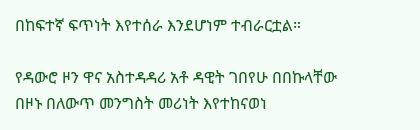በከፍተኛ ፍጥነት እየተሰራ እንደሆነም ተብራርቷል።

የዳውሮ ዞን ዋና አስተዳዳሪ አቶ ዳዊት ገበየሁ በበኩላቸው በዞኑ በለውጥ መንግስት መሪነት እየተከናወነ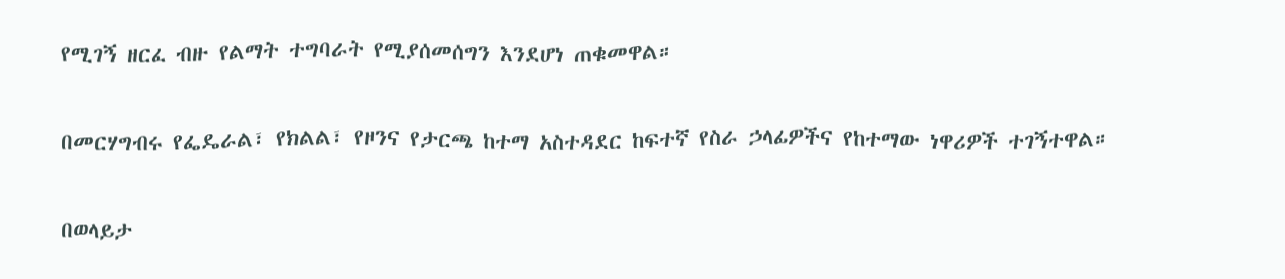የሚገኝ ዘርፈ ብዙ የልማት ተግባራት የሚያሰመሰግን እንደሆነ ጠቁመዋል።

በመርሃግብሩ የፌዴራል፣ የክልል፣ የዞንና የታርጫ ከተማ አስተዳደር ከፍተኛ የስራ ኃላፊዎችና የከተማው ነዋሪዎች ተገኝተዋል።

በወላይታ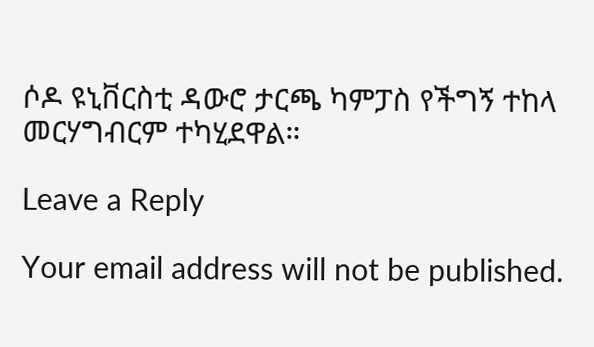ሶዶ ዩኒቨርስቲ ዳውሮ ታርጫ ካምፓስ የችግኝ ተከላ መርሃግብርም ተካሂደዋል።

Leave a Reply

Your email address will not be published.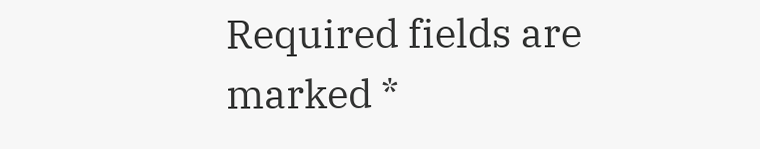Required fields are marked *